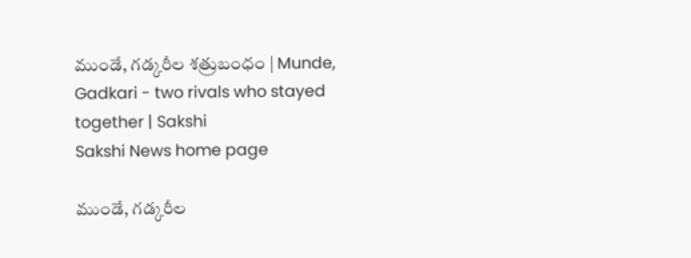ముండే, గడ్కరీల శత్రుబంధం | Munde, Gadkari - two rivals who stayed together | Sakshi
Sakshi News home page

ముండే, గడ్కరీల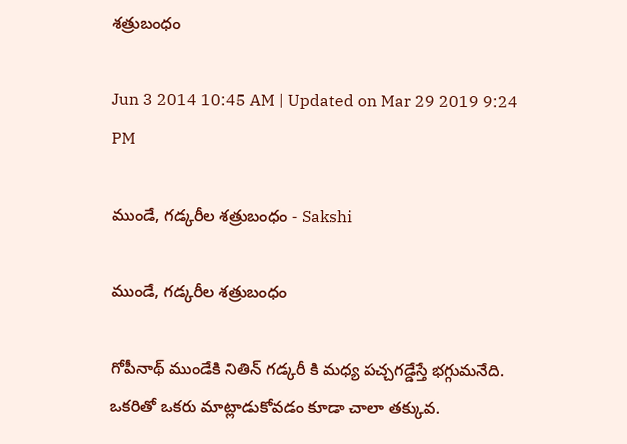శత్రుబంధం

Jun 3 2014 10:45 AM | Updated on Mar 29 2019 9:24 PM

ముండే, గడ్కరీల శత్రుబంధం - Sakshi

ముండే, గడ్కరీల శత్రుబంధం

గోపీనాథ్ ముండేకి నితిన్ గడ్కరీ కి మధ్య పచ్చగడ్డేస్తే భగ్గుమనేది. ఒకరితో ఒకరు మాట్లాడుకోవడం కూడా చాలా తక్కువ.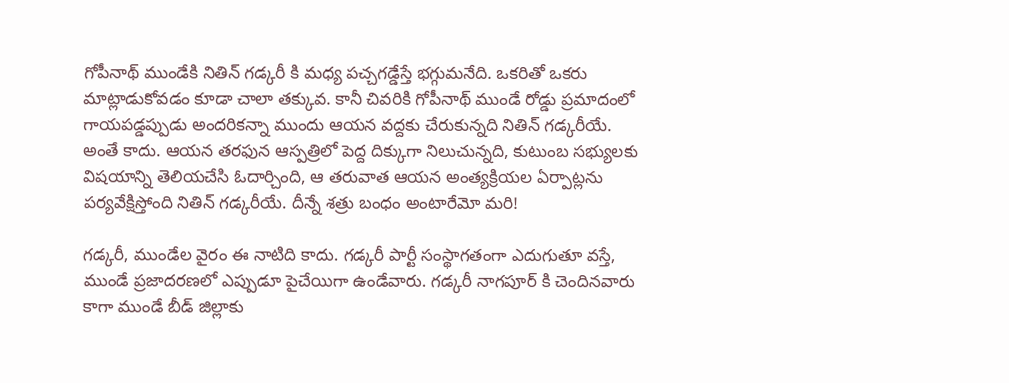గోపీనాథ్ ముండేకి నితిన్ గడ్కరీ కి మధ్య పచ్చగడ్డేస్తే భగ్గుమనేది. ఒకరితో ఒకరు మాట్లాడుకోవడం కూడా చాలా తక్కువ. కానీ చివరికి గోపీనాథ్ ముండే రోడ్డు ప్రమాదంలో గాయపడ్డప్పుడు అందరికన్నా ముందు ఆయన వద్దకు చేరుకున్నది నితిన్ గడ్కరీయే. అంతే కాదు. ఆయన తరఫున ఆస్పత్రిలో పెద్ద దిక్కుగా నిలుచున్నది, కుటుంబ సభ్యులకు విషయాన్ని తెలియచేసి ఓదార్చింది, ఆ తరువాత ఆయన అంత్యక్రియల ఏర్పాట్లను పర్యవేక్షిస్తోంది నితిన్ గడ్కరీయే. దీన్నే శత్రు బంధం అంటారేమో మరి!

గడ్కరీ, ముండేల వైరం ఈ నాటిది కాదు. గడ్కరీ పార్టీ సంస్థాగతంగా ఎదుగుతూ వస్తే, ముండే ప్రజాదరణలో ఎప్పుడూ పైచేయిగా ఉండేవారు. గడ్కరీ నాగపూర్ కి చెందినవారు కాగా ముండే బీడ్ జిల్లాకు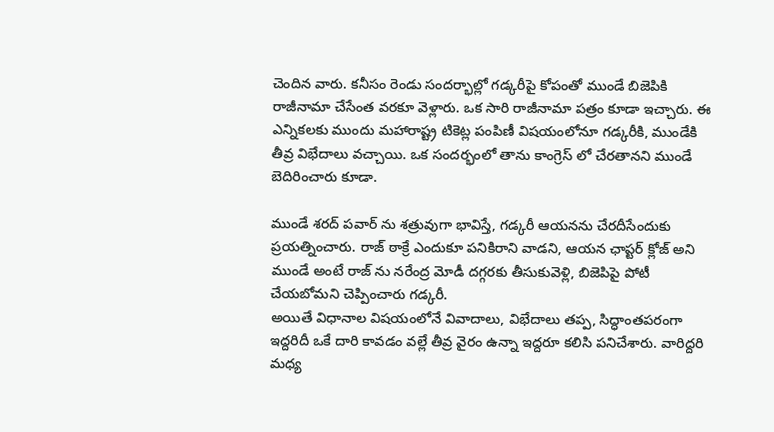చెందిన వారు. కనీసం రెండు సందర్భాల్లో గడ్కరీపై కోపంతో ముండే బిజెపికి రాజీనామా చేసేంత వరకూ వెళ్లారు. ఒక సారి రాజీనామా పత్రం కూడా ఇచ్చారు. ఈ ఎన్నికలకు ముందు మహారాష్ట్ర టికెట్ల పంపిణీ విషయంలోనూ గడ్కరీకి, ముండేకి తీవ్ర విభేదాలు వచ్చాయి. ఒక సందర్భంలో తాను కాంగ్రెస్ లో చేరతానని ముండే బెదిరించారు కూడా.

ముండే శరద్ పవార్ ను శత్రువుగా భావిస్తే, గడ్కరీ ఆయనను చేరదీసేందుకు ప్రయత్నించారు. రాజ్ ఠాక్రే ఎందుకూ పనికిరాని వాడని, ఆయన ఛాప్టర్ క్లోజ్ అని ముండే అంటే రాజ్ ను నరేంద్ర మోడీ దగ్గరకు తీసుకువెళ్లి, బిజెపిపై పోటీ చేయబోమని చెప్పించారు గడ్కరీ.
అయితే విధానాల విషయంలోనే వివాదాలు, విభేదాలు తప్ప, సిద్ధాంతపరంగా ఇద్దరిదీ ఒకే దారి కావడం వల్లే తీవ్ర వైరం ఉన్నా ఇద్దరూ కలిసి పనిచేశారు. వారిద్దరి మధ్య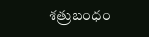శత్రుబంధం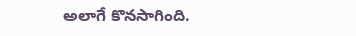అలాగే కొనసాగింది.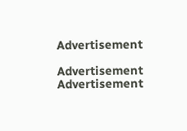Advertisement

Advertisement
Advertisement